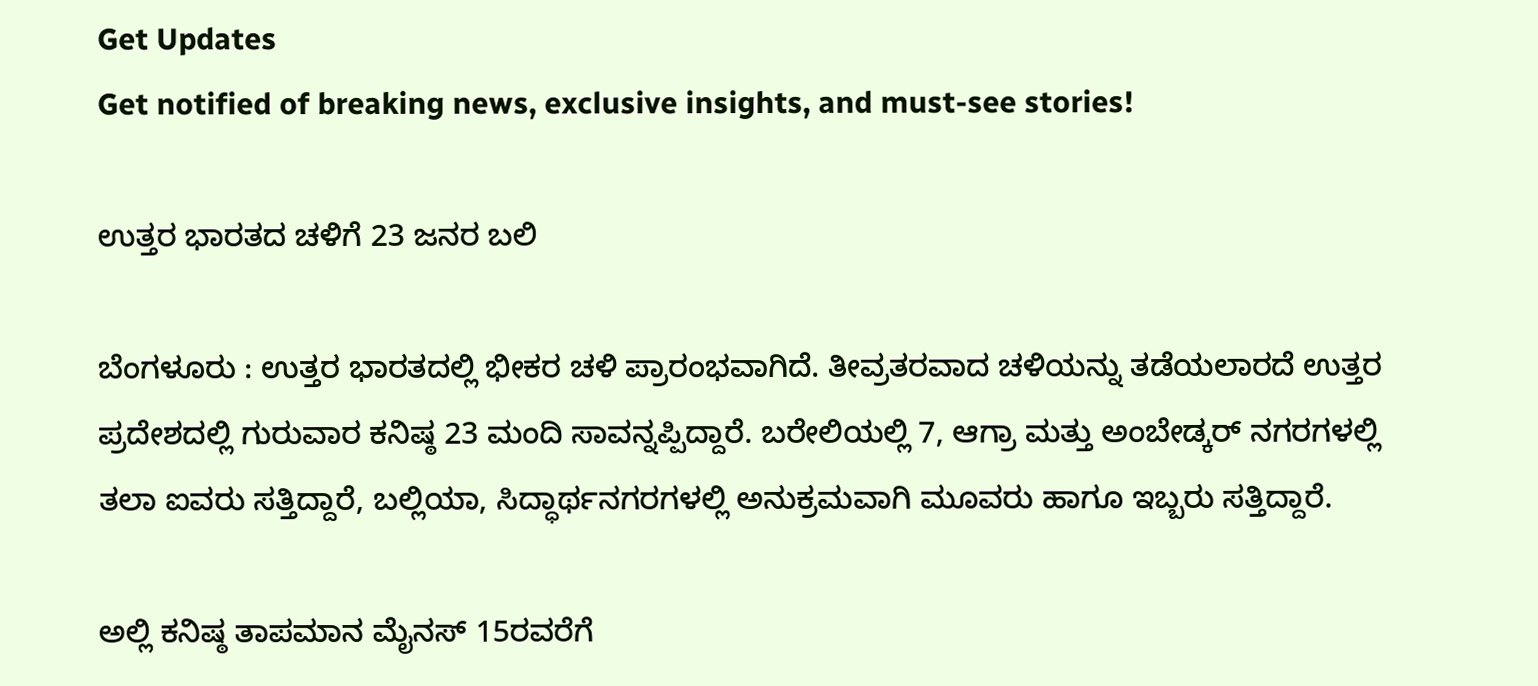Get Updates
Get notified of breaking news, exclusive insights, and must-see stories!

ಉತ್ತರ ಭಾರತದ ಚಳಿಗೆ 23 ಜನರ ಬಲಿ

ಬೆಂಗಳೂರು : ಉತ್ತರ ಭಾರತದಲ್ಲಿ ಭೀಕರ ಚಳಿ ಪ್ರಾರಂಭವಾಗಿದೆ. ತೀವ್ರತರವಾದ ಚಳಿಯನ್ನು ತಡೆಯಲಾರದೆ ಉತ್ತರ ಪ್ರದೇಶದಲ್ಲಿ ಗುರುವಾರ ಕನಿಷ್ಠ 23 ಮಂದಿ ಸಾವನ್ನಪ್ಪಿದ್ದಾರೆ. ಬರೇಲಿಯಲ್ಲಿ 7, ಆಗ್ರಾ ಮತ್ತು ಅಂಬೇಡ್ಕರ್‌ ನಗರಗಳಲ್ಲಿ ತಲಾ ಐವರು ಸತ್ತಿದ್ದಾರೆ, ಬಲ್ಲಿಯಾ, ಸಿದ್ಧಾರ್ಥನಗರಗಳಲ್ಲಿ ಅನುಕ್ರಮವಾಗಿ ಮೂವರು ಹಾಗೂ ಇಬ್ಬರು ಸತ್ತಿದ್ದಾರೆ.

ಅಲ್ಲಿ ಕನಿಷ್ಠ ತಾಪಮಾನ ಮೈನಸ್‌ 15ರವರೆಗೆ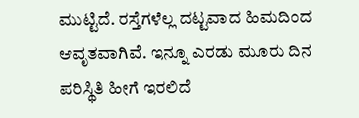ಮುಟ್ಟಿದೆ. ರಸ್ತೆಗಳೆಲ್ಲ ದಟ್ಟವಾದ ಹಿಮದಿಂದ ಆವೃತವಾಗಿವೆ. ಇನ್ನೂ ಎರಡು ಮೂರು ದಿನ ಪರಿಸ್ಥಿತಿ ಹೀಗೆ ಇರಲಿದೆ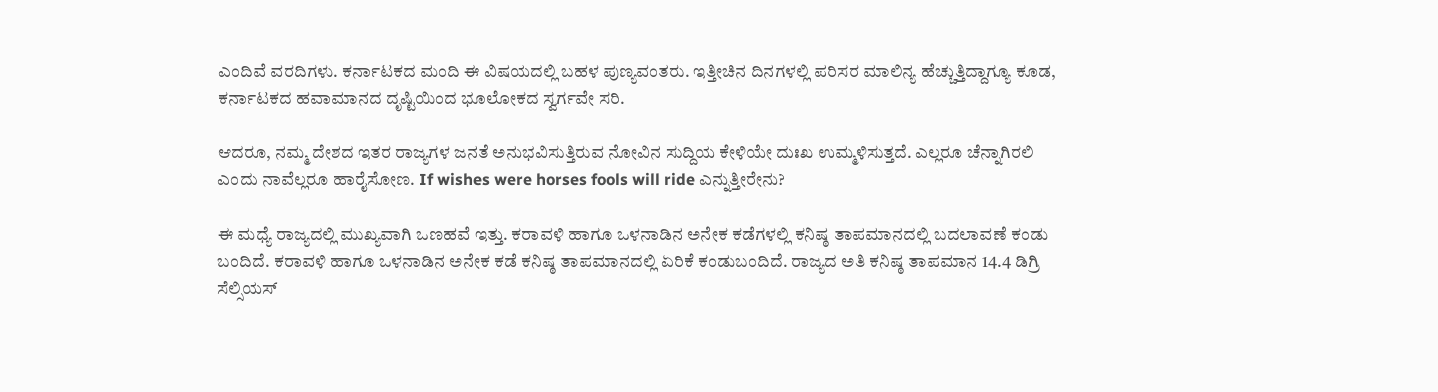ಎಂದಿವೆ ವರದಿಗಳು. ಕರ್ನಾಟಕದ ಮಂದಿ ಈ ವಿಷಯದಲ್ಲಿ ಬಹಳ ಪುಣ್ಯವಂತರು. ಇತ್ತೀಚಿನ ದಿನಗಳಲ್ಲಿ ಪರಿಸರ ಮಾಲಿನ್ಯ ಹೆಚ್ಚುತ್ತಿದ್ದಾಗ್ಯೂ ಕೂಡ, ಕರ್ನಾಟಕದ ಹವಾಮಾನದ ದೃಷ್ಟಿಯಿಂದ ಭೂಲೋಕದ ಸ್ವರ್ಗವೇ ಸರಿ.

ಆದರೂ, ನಮ್ಮ ದೇಶದ ಇತರ ರಾಜ್ಯಗಳ ಜನತೆ ಅನುಭವಿಸುತ್ತಿರುವ ನೋವಿನ ಸುದ್ದಿಯ ಕೇಳಿಯೇ ದುಃಖ ಉಮ್ಮಳಿಸುತ್ತದೆ. ಎಲ್ಲರೂ ಚೆನ್ನಾಗಿರಲಿ ಎಂದು ನಾವೆಲ್ಲರೂ ಹಾರೈಸೋಣ. If wishes were horses fools will ride ಎನ್ನುತ್ತೀರೇನು?

ಈ ಮಧ್ಯೆ ರಾಜ್ಯದಲ್ಲಿ ಮುಖ್ಯವಾಗಿ ಒಣಹವೆ ಇತ್ತು. ಕರಾವಳಿ ಹಾಗೂ ಒಳನಾಡಿನ ಅನೇಕ ಕಡೆಗಳಲ್ಲಿ ಕನಿಷ್ಠ ತಾಪಮಾನದಲ್ಲಿ ಬದಲಾವಣೆ ಕಂಡು ಬಂದಿದೆ. ಕರಾವಳಿ ಹಾಗೂ ಒಳನಾಡಿನ ಅನೇಕ ಕಡೆ ಕನಿಷ್ಠ ತಾಪಮಾನದಲ್ಲಿ ಏರಿಕೆ ಕಂಡುಬಂದಿದೆ. ರಾಜ್ಯದ ಅತಿ ಕನಿಷ್ಠ ತಾಪಮಾನ 14.4 ಡಿಗ್ರಿ ಸೆಲ್ಸಿಯಸ್‌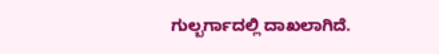ಗುಲ್ಬರ್ಗಾದಲ್ಲಿ ದಾಖಲಾಗಿದೆ.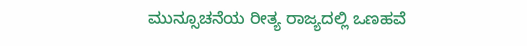ಮುನ್ಸೂಚನೆಯ ರೀತ್ಯ ರಾಜ್ಯದಲ್ಲಿ ಒಣಹವೆ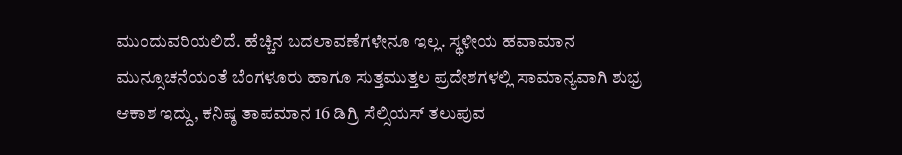ಮುಂದುವರಿಯಲಿದೆ. ಹೆಚ್ಚಿನ ಬದಲಾವಣೆಗಳೇನೂ ಇಲ್ಲ. ಸ್ಥಳೀಯ ಹವಾಮಾನ ಮುನ್ಸೂಚನೆಯಂತೆ ಬೆಂಗಳೂರು ಹಾಗೂ ಸುತ್ತಮುತ್ತಲ ಪ್ರದೇಶಗಳಲ್ಲಿ ಸಾಮಾನ್ಯವಾಗಿ ಶುಭ್ರ ಆಕಾಶ ಇದ್ದು, ಕನಿಷ್ಠ ತಾಪಮಾನ 16 ಡಿಗ್ರಿ ಸೆಲ್ಸಿಯಸ್‌ ತಲುಪುವ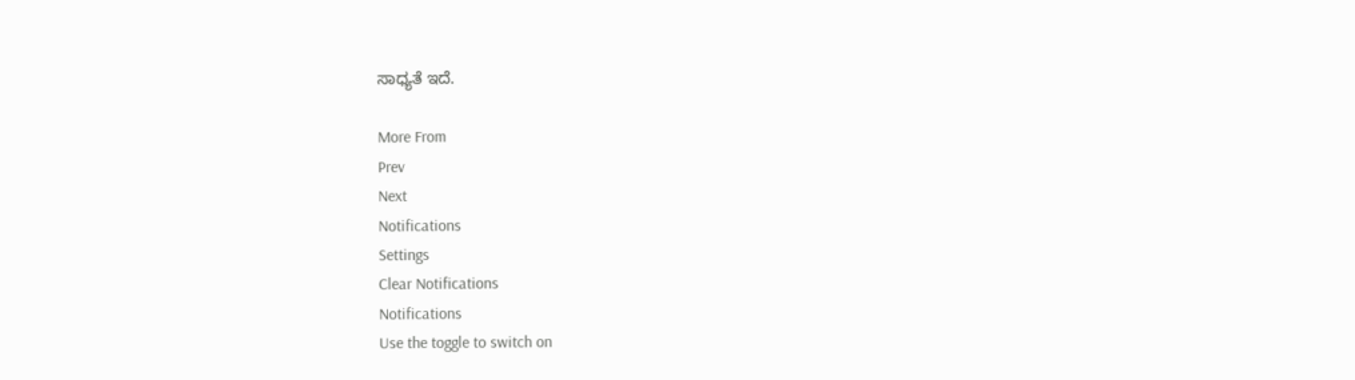ಸಾಧ್ಯತೆ ಇದೆ.

More From
Prev
Next
Notifications
Settings
Clear Notifications
Notifications
Use the toggle to switch on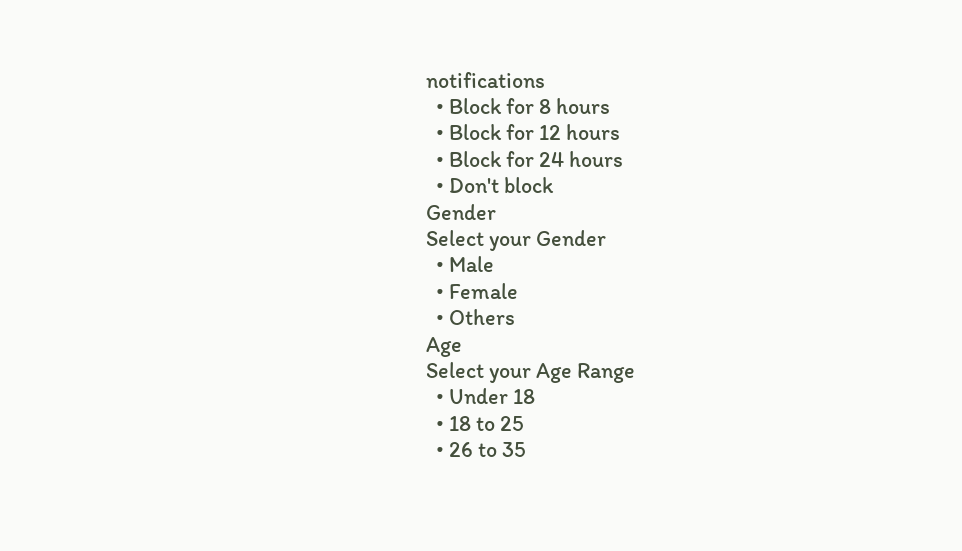notifications
  • Block for 8 hours
  • Block for 12 hours
  • Block for 24 hours
  • Don't block
Gender
Select your Gender
  • Male
  • Female
  • Others
Age
Select your Age Range
  • Under 18
  • 18 to 25
  • 26 to 35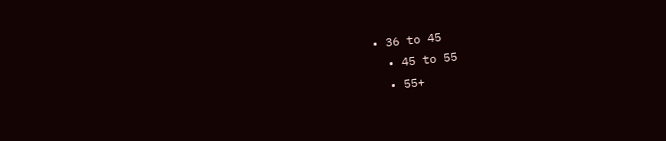• 36 to 45
  • 45 to 55
  • 55+